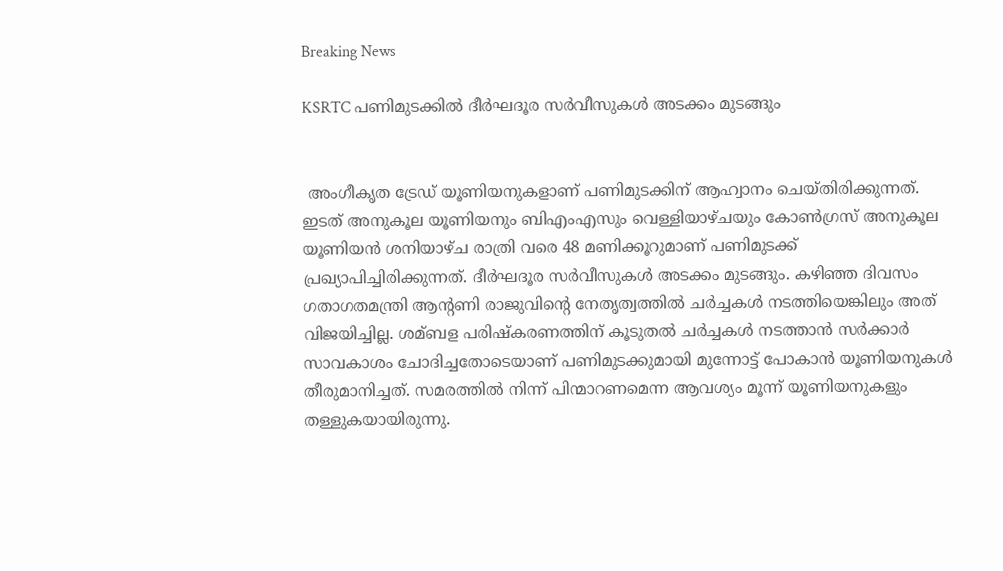Breaking News

KSRTC പണിമുടക്കിൽ ദീര്‍ഘദൂര സര്‍വീസുകള്‍ അടക്കം മുടങ്ങും


 അംഗീകൃത ട്രേഡ് യൂണിയനുകളാണ് പണിമുടക്കിന് ആഹ്വാനം ചെയ്തിരിക്കുന്നത്. ഇടത് അനുകൂല യൂണിയനും ബിഎംഎസും വെള്ളിയാഴ്ചയും കോണ്‍ഗ്രസ് അനുകൂല യൂണിയന്‍ ശനിയാഴ്ച രാത്രി വരെ 48 മണിക്കൂറുമാണ് പണിമുടക്ക് പ്രഖ്യാപിച്ചിരിക്കുന്നത്. ദീര്‍ഘദൂര സര്‍വീസുകള്‍ അടക്കം മുടങ്ങും. കഴിഞ്ഞ ദിവസം ഗതാഗതമന്ത്രി ആന്റണി രാജുവിന്റെ നേതൃത്വത്തില്‍ ചര്‍ച്ചകള്‍ നടത്തിയെങ്കിലും അത് വിജയിച്ചില്ല. ശമ്ബള പരിഷ്‌കരണത്തിന് കൂടുതല്‍ ചര്‍ച്ചകള്‍ നടത്താന്‍ സര്‍ക്കാര്‍ സാവകാശം ചോദിച്ചതോടെയാണ് പണിമുടക്കുമായി മുന്നോട്ട് പോകാന്‍ യൂണിയനുകള്‍ തീരുമാനിച്ചത്. സമരത്തില്‍ നിന്ന് പിന്മാറണമെന്ന ആവശ്യം മൂന്ന് യൂണിയനുകളും തള്ളുകയായിരുന്നു.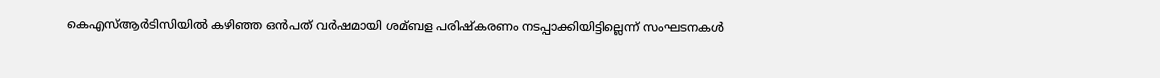കെഎസ്‌ആര്‍ടിസിയില്‍ കഴിഞ്ഞ ഒന്‍പത് വര്‍ഷമായി ശമ്ബള പരിഷ്‌കരണം നടപ്പാക്കിയിട്ടില്ലെന്ന് സംഘടനകള്‍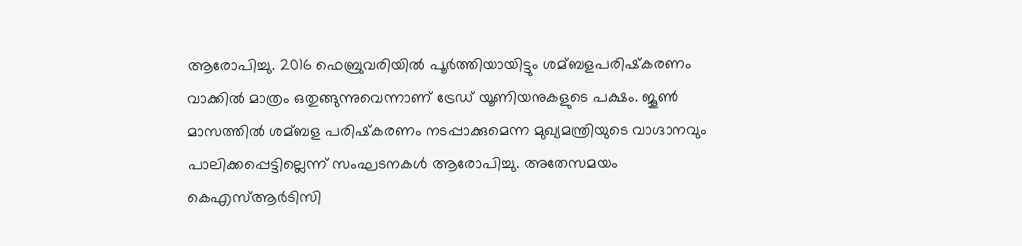ആരോപിച്ചു. 2016 ഫെബ്രുവരിയില്‍ പൂര്‍ത്തിയായിട്ടും ശമ്ബളപരിഷ്‌കരണം വാക്കില്‍ മാത്രം ഒതുങ്ങുന്നുവെന്നാണ് ട്രേഡ് യൂണിയനുകളുടെ പക്ഷം. ജൂണ്‍ മാസത്തില്‍ ശമ്ബള പരിഷ്‌കരണം നടപ്പാക്കുമെന്ന മുഖ്യമന്ത്രിയുടെ വാഗ്ദാനവും പാലിക്കപ്പെട്ടില്ലെന്ന് സംഘടനകള്‍ ആരോപിച്ചു. അതേസമയം കെഎസ്‌ആര്‍ടിസി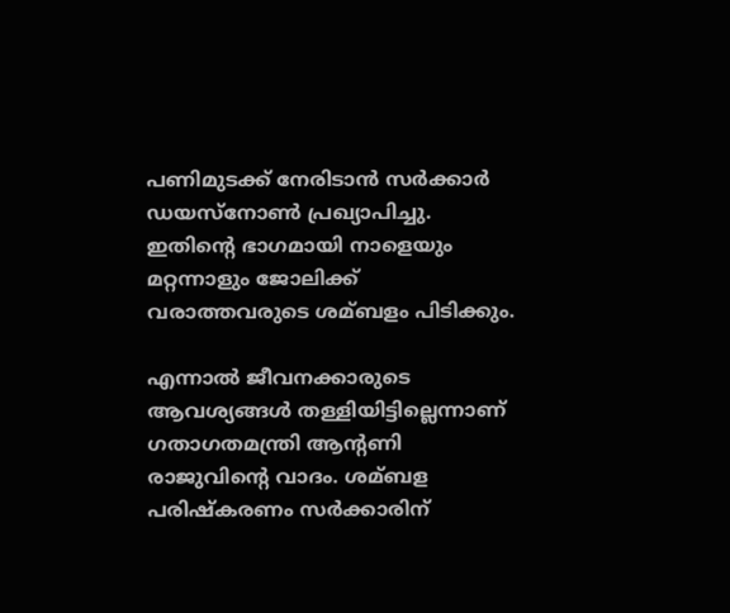പണിമുടക്ക് നേരിടാന്‍ സര്‍ക്കാര്‍ ഡയസ്നോണ്‍ പ്രഖ്യാപിച്ചു. ഇതിന്റെ ഭാഗമായി നാളെയും മറ്റന്നാളും ജോലിക്ക് വരാത്തവരുടെ ശമ്ബളം പിടിക്കും.

എന്നാല്‍ ജീവനക്കാരുടെ ആവശ്യങ്ങള്‍ തള്ളിയിട്ടില്ലെന്നാണ് ഗതാഗതമന്ത്രി ആന്റണി രാജുവിന്റെ വാദം. ശമ്ബള പരിഷ്‌കരണം സര്‍ക്കാരിന്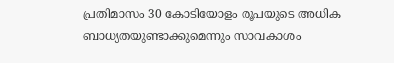പ്രതിമാസം 30 കോടിയോളം രൂപയുടെ അധിക ബാധ്യതയുണ്ടാക്കുമെന്നും സാവകാശം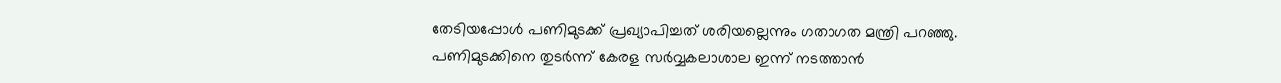തേടിയപ്പോള്‍ പണിമുടക്ക് പ്രഖ്യാപിച്ചത് ശരിയല്ലെന്നും ഗതാഗത മന്ത്രി പറഞ്ഞു. പണിമുടക്കിനെ തുടര്‍ന്ന് കേരള സര്‍വ്വകലാശാല ഇന്ന് നടത്താന്‍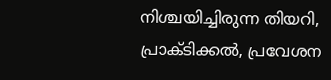നിശ്ചയിച്ചിരുന്ന തിയറി, പ്രാക്ടിക്കല്‍, പ്രവേശന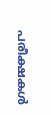പരീക്ഷകള്‍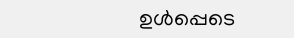ഉള്‍പ്പെടെ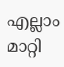എല്ലാം മാറ്റി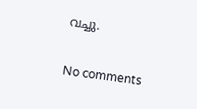വച്ചു.

No comments